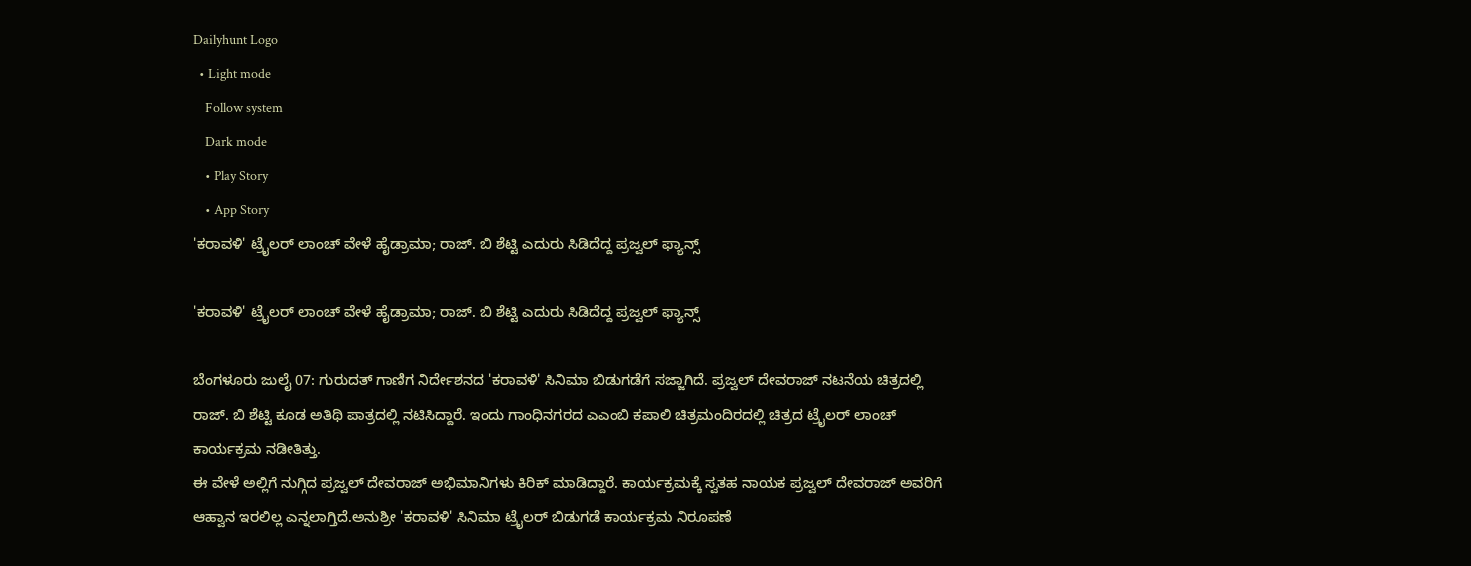Dailyhunt Logo
  • Light mode
    Follow system
    Dark mode
    • Play Story
    • App Story
'ಕರಾವಳಿ' ಟ್ರೈಲರ್ ಲಾಂಚ್ ವೇಳೆ ಹೈಡ್ರಾಮಾ; ರಾಜ್. ಬಿ ಶೆಟ್ಟಿ ಎದುರು ಸಿಡಿದೆದ್ದ ಪ್ರಜ್ವಲ್ ಫ್ಯಾನ್ಸ್

'ಕರಾವಳಿ' ಟ್ರೈಲರ್ ಲಾಂಚ್ ವೇಳೆ ಹೈಡ್ರಾಮಾ; ರಾಜ್. ಬಿ ಶೆಟ್ಟಿ ಎದುರು ಸಿಡಿದೆದ್ದ ಪ್ರಜ್ವಲ್ ಫ್ಯಾನ್ಸ್

ಬೆಂಗಳೂರು ಜುಲೈ 07: ಗುರುದತ್ ಗಾಣಿಗ ನಿರ್ದೇಶನದ 'ಕರಾವಳಿ' ಸಿನಿಮಾ ಬಿಡುಗಡೆಗೆ ಸಜ್ಜಾಗಿದೆ. ಪ್ರಜ್ವಲ್ ದೇವರಾಜ್ ನಟನೆಯ ಚಿತ್ರದಲ್ಲಿ ರಾಜ್‌. ಬಿ ಶೆಟ್ಟಿ ಕೂಡ ಅತಿಥಿ ಪಾತ್ರದಲ್ಲಿ ನಟಿಸಿದ್ದಾರೆ. ಇಂದು ಗಾಂಧಿನಗರದ ಎಎಂಬಿ ಕಪಾಲಿ ಚಿತ್ರಮಂದಿರದಲ್ಲಿ ಚಿತ್ರದ ಟ್ರೈಲರ್ ಲಾಂಚ್ ಕಾರ್ಯಕ್ರಮ ನಡೀತಿತ್ತು.
ಈ ವೇಳೆ ಅಲ್ಲಿಗೆ ನುಗ್ಗಿದ ಪ್ರಜ್ವಲ್ ದೇವರಾಜ್ ಅಭಿಮಾನಿಗಳು ಕಿರಿಕ್ ಮಾಡಿದ್ದಾರೆ. ಕಾರ್ಯಕ್ರಮಕ್ಕೆ ಸ್ವತಹ ನಾಯಕ ಪ್ರಜ್ವಲ್ ದೇವರಾಜ್ ಅವರಿಗೆ ಆಹ್ವಾನ ಇರಲಿಲ್ಲ ಎನ್ನಲಾಗ್ತಿದೆ.ಅನುಶ್ರೀ 'ಕರಾವಳಿ' ಸಿನಿಮಾ ಟ್ರೈಲರ್ ಬಿಡುಗಡೆ ಕಾರ್ಯಕ್ರಮ ನಿರೂಪಣೆ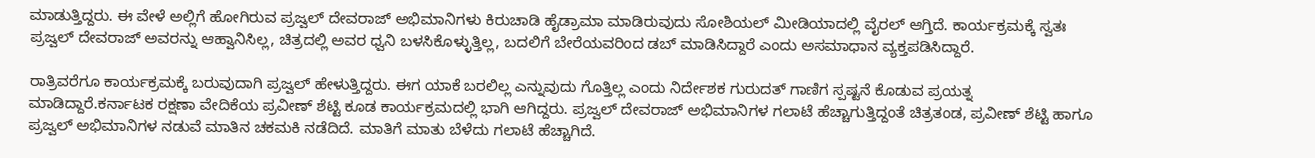ಮಾಡುತ್ತಿದ್ದರು. ಈ ವೇಳೆ ಅಲ್ಲಿಗೆ ಹೋಗಿರುವ ಪ್ರಜ್ವಲ್ ದೇವರಾಜ್ ಅಭಿಮಾನಿಗಳು ಕಿರುಚಾಡಿ ಹೈಡ್ರಾಮಾ ಮಾಡಿರುವುದು ಸೋಶಿಯಲ್ ಮೀಡಿಯಾದಲ್ಲಿ ವೈರಲ್ ಆಗ್ತಿದೆ. ಕಾರ್ಯಕ್ರಮಕ್ಕೆ ಸ್ವತಃ ಪ್ರಜ್ವಲ್ ದೇವರಾಜ್ ಅವರನ್ನು ಆಹ್ವಾನಿಸಿಲ್ಲ, ಚಿತ್ರದಲ್ಲಿ ಅವರ ಧ್ವನಿ ಬಳಸಿಕೊಳ್ಳುತ್ತಿಲ್ಲ, ಬದಲಿಗೆ ಬೇರೆಯವರಿಂದ ಡಬ್ ಮಾಡಿಸಿದ್ದಾರೆ ಎಂದು ಅಸಮಾಧಾನ ವ್ಯಕ್ತಪಡಿಸಿದ್ದಾರೆ.

ರಾತ್ರಿವರೆಗೂ ಕಾರ್ಯಕ್ರಮಕ್ಕೆ ಬರುವುದಾಗಿ ಪ್ರಜ್ವಲ್ ಹೇಳುತ್ತಿದ್ದರು. ಈಗ ಯಾಕೆ ಬರಲಿಲ್ಲ ಎನ್ನುವುದು ಗೊತ್ತಿಲ್ಲ ಎಂದು ನಿರ್ದೇಶಕ ಗುರುದತ್ ಗಾಣಿಗ ಸ್ಪಷ್ಟನೆ ಕೊಡುವ ಪ್ರಯತ್ನ ಮಾಡಿದ್ದಾರೆ.ಕರ್ನಾಟಕ ರಕ್ಷಣಾ ವೇದಿಕೆಯ ಪ್ರವೀಣ್ ಶೆಟ್ಟಿ ಕೂಡ ಕಾರ್ಯಕ್ರಮದಲ್ಲಿ ಭಾಗಿ ಆಗಿದ್ದರು. ಪ್ರಜ್ವಲ್ ದೇವರಾಜ್ ಅಭಿಮಾನಿಗಳ ಗಲಾಟೆ ಹೆಚ್ಚಾಗುತ್ತಿದ್ದಂತೆ ಚಿತ್ರತಂಡ, ಪ್ರವೀಣ್ ಶೆಟ್ಟಿ ಹಾಗೂ ಪ್ರಜ್ವಲ್ ಅಭಿಮಾನಿಗಳ ನಡುವೆ ಮಾತಿನ ಚಕಮಕಿ ನಡೆದಿದೆ. ಮಾತಿಗೆ ಮಾತು ಬೆಳೆದು ಗಲಾಟೆ ಹೆಚ್ಚಾಗಿದೆ.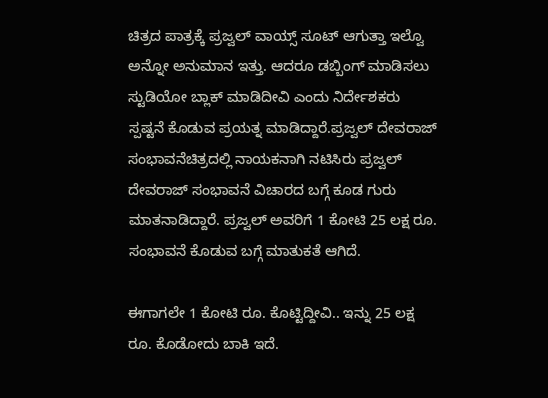ಚಿತ್ರದ ಪಾತ್ರಕ್ಕೆ ಪ್ರಜ್ವಲ್ ವಾಯ್ಸ್ ಸೂಟ್ ಆಗುತ್ತಾ ಇಲ್ವೊ ಅನ್ನೋ ಅನುಮಾನ ಇತ್ತು. ಆದರೂ ಡಬ್ಬಿಂಗ್ ಮಾಡಿಸಲು ಸ್ಟುಡಿಯೋ ಬ್ಲಾಕ್ ಮಾಡಿದೀವಿ ಎಂದು ನಿರ್ದೇಶಕರು ಸ್ಪಷ್ಟನೆ ಕೊಡುವ ಪ್ರಯತ್ನ ಮಾಡಿದ್ದಾರೆ.ಪ್ರಜ್ವಲ್ ದೇವರಾಜ್ ಸಂಭಾವನೆಚಿತ್ರದಲ್ಲಿ ನಾಯಕನಾಗಿ ನಟಿಸಿರು ಪ್ರಜ್ವಲ್ ದೇವರಾಜ್ ಸಂಭಾವನೆ ವಿಚಾರದ ಬಗ್ಗೆ ಕೂಡ ಗುರು ಮಾತನಾಡಿದ್ದಾರೆ. ಪ್ರಜ್ವಲ್ ಅವರಿಗೆ 1 ಕೋಟಿ 25 ಲಕ್ಷ ರೂ. ಸಂಭಾವನೆ ಕೊಡುವ ಬಗ್ಗೆ ಮಾತುಕತೆ ಆಗಿದೆ.

ಈಗಾಗಲೇ 1 ಕೋಟಿ ರೂ. ಕೊಟ್ಟಿದ್ದೀವಿ.. ಇನ್ನು 25 ಲಕ್ಷ ರೂ. ಕೊಡೋದು ಬಾಕಿ ಇದೆ.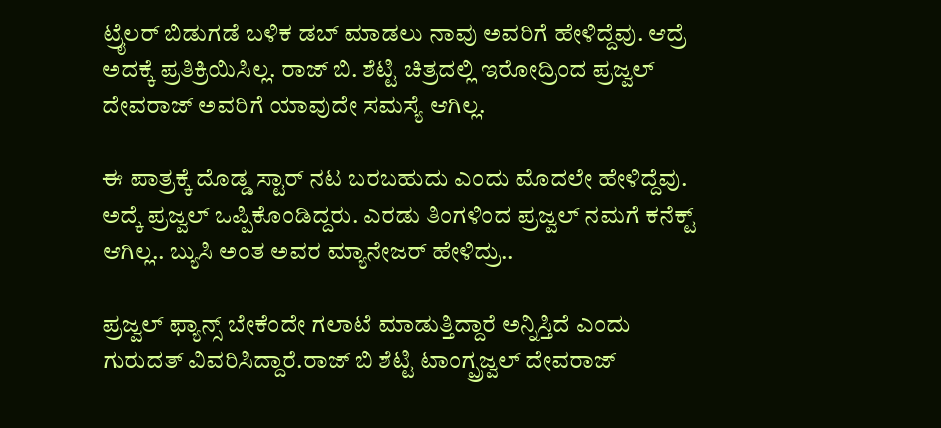ಟ್ರೈಲರ್ ಬಿಡುಗಡೆ ಬಳಿಕ ಡಬ್ ಮಾಡಲು ನಾವು ಅವರಿಗೆ ಹೇಳಿದ್ದೆವು. ಆದ್ರೆ ಅದಕ್ಕೆ ಪ್ರತಿಕ್ರಿಯಿಸಿಲ್ಲ. ರಾಜ್ ಬಿ. ಶೆಟ್ಟಿ ಚಿತ್ರದಲ್ಲಿ ಇರೋದ್ರಿಂದ ಪ್ರಜ್ವಲ್ ದೇವರಾಜ್‌ ಅವರಿಗೆ ಯಾವುದೇ ಸಮಸ್ಯೆ ಆಗಿಲ್ಲ.

ಈ ಪಾತ್ರಕ್ಕೆ ದೊಡ್ಡ ಸ್ಟಾರ್ ನಟ ಬರಬಹುದು ಎಂದು ಮೊದಲೇ ಹೇಳಿದ್ದೆವು. ಅದ್ಕೆ ಪ್ರಜ್ವಲ್ ಒಪ್ಪಿಕೊಂಡಿದ್ದರು. ಎರಡು ತಿಂಗಳಿಂದ ಪ್ರಜ್ವಲ್ ನಮಗೆ ಕನೆಕ್ಟ್ ಆಗಿಲ್ಲ.. ಬ್ಯುಸಿ ಅಂತ ಅವರ ಮ್ಯಾನೇಜರ್ ಹೇಳಿದ್ರು..

ಪ್ರಜ್ವಲ್ ಫ್ಯಾನ್ಸ್ ಬೇಕೆಂದೇ ಗಲಾಟೆ ಮಾಡುತ್ತಿದ್ದಾರೆ ಅನ್ನಿಸ್ತಿದೆ ಎಂದು ಗುರುದತ್ ವಿವರಿಸಿದ್ದಾರೆ.ರಾಜ್ ಬಿ ಶೆಟ್ಟಿ ಟಾಂಗ್ಪ್ರಜ್ವಲ್ ದೇವರಾಜ್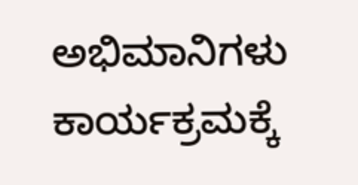ಅಭಿಮಾನಿಗಳು ಕಾರ್ಯಕ್ರಮಕ್ಕೆ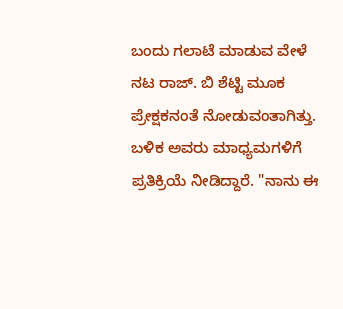ಬಂದು ಗಲಾಟೆ ಮಾಡುವ ವೇಳೆ ನಟ ರಾಜ್‌. ಬಿ ಶೆಟ್ಟಿ ಮೂಕ ಪ್ರೇಕ್ಷಕನಂತೆ ನೋಡುವಂತಾಗಿತ್ತು. ಬಳಿಕ ಅವರು ಮಾಧ್ಯಮಗಳಿಗೆ ಪ್ರತಿಕ್ರಿಯೆ ನೀಡಿದ್ದಾರೆ. "ನಾನು ಈ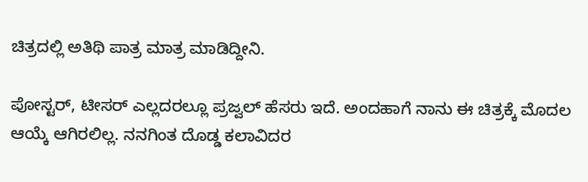ಚಿತ್ರದಲ್ಲಿ ಅತಿಥಿ ಪಾತ್ರ ಮಾತ್ರ ಮಾಡಿದ್ದೀನಿ.

ಪೋಸ್ಟರ್, ಟೀಸರ್ ಎಲ್ಲದರಲ್ಲೂ ಪ್ರಜ್ವಲ್ ಹೆಸರು ಇದೆ. ಅಂದಹಾಗೆ ನಾನು ಈ ಚಿತ್ರಕ್ಕೆ ಮೊದಲ ಆಯ್ಕೆ ಆಗಿರಲಿಲ್ಲ. ನನಗಿಂತ ದೊಡ್ಡ ಕಲಾವಿದರ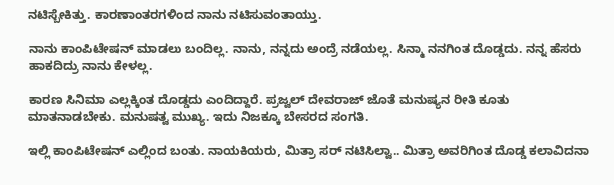ನಟಿಸ್ಬೇಕಿತ್ತು. ಕಾರಣಾಂತರಗಳಿಂದ ನಾನು ನಟಿಸುವಂತಾಯ್ತು.

ನಾನು ಕಾಂಪಿಟೇಷನ್ ಮಾಡಲು ಬಂದಿಲ್ಲ. ನಾನು, ನನ್ನದು ಅಂದ್ರೆ ನಡೆಯಲ್ಲ. ಸಿನ್ಮಾ ನನಗಿಂತ ದೊಡ್ಡದು. ನನ್ನ ಹೆಸರು ಹಾಕದಿದ್ರು ನಾನು ಕೇಳಲ್ಲ.

ಕಾರಣ ಸಿನಿಮಾ ಎಲ್ಲಕ್ಕಿಂತ ದೊಡ್ಡದು ಎಂದಿದ್ದಾರೆ. ಪ್ರಜ್ವಲ್ ದೇವರಾಜ್ ಜೊತೆ ಮನುಷ್ಯನ ರೀತಿ ಕೂತು ಮಾತನಾಡಬೇಕು. ಮನುಷತ್ವ ಮುಖ್ಯ. ಇದು ನಿಜಕ್ಕೂ ಬೇಸರದ ಸಂಗತಿ.

ಇಲ್ಲಿ ಕಾಂಪಿಟೇಷನ್ ಎಲ್ಲಿಂದ ಬಂತು. ನಾಯಕಿಯರು, ಮಿತ್ರಾ ಸರ್ ನಟಿಸಿಲ್ವಾ.. ಮಿತ್ರಾ ಅವರಿಗಿಂತ ದೊಡ್ಡ ಕಲಾವಿದನಾ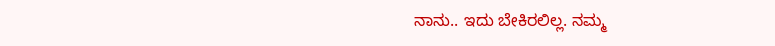ನಾನು.. ಇದು ಬೇಕಿರಲಿಲ್ಲ. ನಮ್ಮ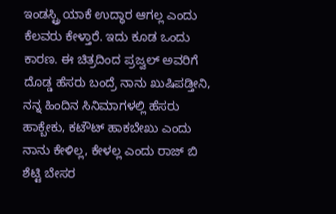ಇಂಡಸ್ಟ್ರಿ ಯಾಕೆ ಉದ್ಧಾರ ಆಗಲ್ಲ ಎಂದು ಕೆಲವರು ಕೇಳ್ತಾರೆ. ಇದು ಕೂಡ ಒಂದು ಕಾರಣ. ಈ ಚಿತ್ರದಿಂದ ಪ್ರಜ್ವಲ್ ಅವರಿಗೆ ದೊಡ್ಡ ಹೆಸರು ಬಂದ್ರೆ ನಾನು ಖುಷಿಪಡ್ತೀನಿ, ನನ್ನ ಹಿಂದಿನ ಸಿನಿಮಾಗಳಲ್ಲಿ ಹೆಸರು ಹಾಕ್ಬೇಕು, ಕಟೌಟ್ ಹಾಕಬೇಖು ಎಂದು ನಾನು ಕೇಳಿಲ್ಲ, ಕೇಳಲ್ಲ ಎಂದು ರಾಜ್ ಬಿ ಶೆಟ್ಟಿ ಬೇಸರ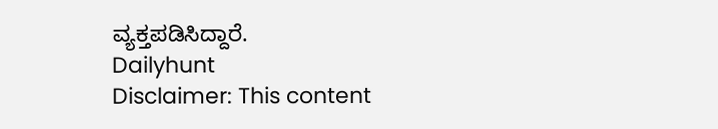ವ್ಯಕ್ತಪಡಿಸಿದ್ದಾರೆ.
Dailyhunt
Disclaimer: This content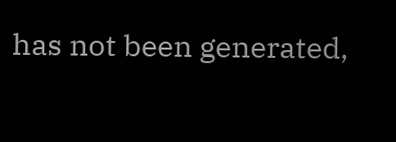has not been generated,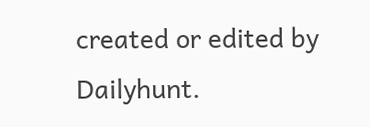created or edited by Dailyhunt.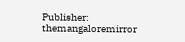Publisher: themangaloremirror